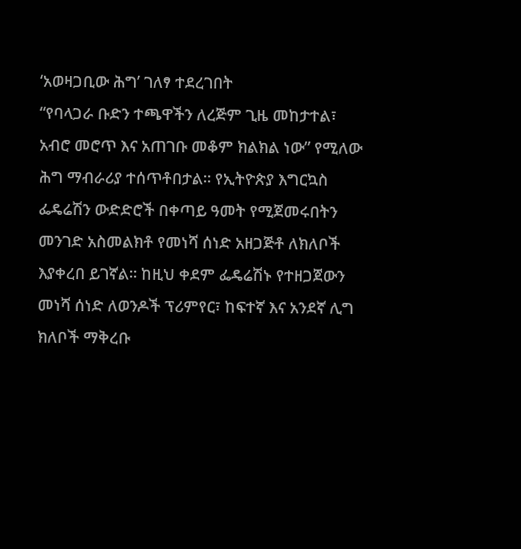‘አወዛጋቢው ሕግ’ ገለፃ ተደረገበት
“የባላጋራ ቡድን ተጫዋችን ለረጅም ጊዜ መከታተል፣ አብሮ መሮጥ እና አጠገቡ መቆም ክልክል ነው” የሚለው ሕግ ማብራሪያ ተሰጥቶበታል። የኢትዮጵያ እግርኳስ ፌዴሬሽን ውድድሮች በቀጣይ ዓመት የሚጀመሩበትን መንገድ አስመልክቶ የመነሻ ሰነድ አዘጋጅቶ ለክለቦች እያቀረበ ይገኛል። ከዚህ ቀደም ፌዴሬሽኑ የተዘጋጀውን መነሻ ሰነድ ለወንዶች ፕሪምየር፣ ከፍተኛ እና አንደኛ ሊግ ክለቦች ማቅረቡ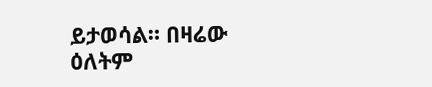ይታወሳል። በዛሬው ዕለትም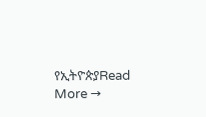የኢትዮጵያRead More →